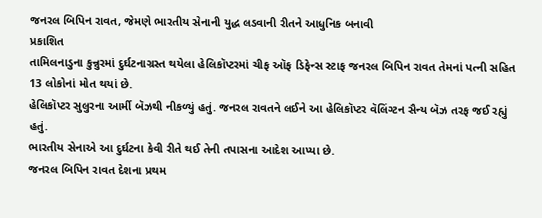જનરલ બિપિન રાવત, જેમણે ભારતીય સેનાની યુદ્ધ લડવાની રીતને આધુનિક બનાવી
પ્રકાશિત
તામિલનાડુના કુન્નુરમાં દુર્ઘટનાગ્રસ્ત થયેલા હેલિકૉપ્ટરમાં ચીફ ઑફ ડિફેન્સ સ્ટાફ જનરલ બિપિન રાવત તેમનાં પત્ની સહિત 13 લોકોનાં મોત થયાં છે.
હેલિકૉપ્ટર સુલુરના આર્મી બૅઝથી નીકળ્યું હતું. જનરલ રાવતને લઈને આ હેલિકૉપ્ટર વૅલિંગ્ટન સૈન્ય બૅઝ તરફ જઈ રહ્યું હતું.
ભારતીય સેનાએ આ દુર્ઘટના કેવી રીતે થઈ તેની તપાસના આદેશ આપ્યા છે.
જનરલ બિપિન રાવત દેશના પ્રથમ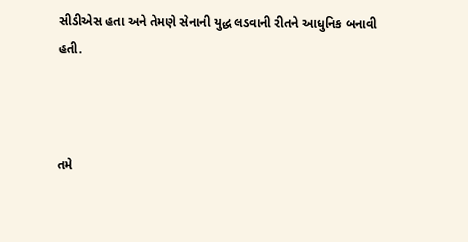સીડીએસ હતા અને તેમણે સેનાની યુદ્ધ લડવાની રીતને આધુનિક બનાવી હતી.



તમે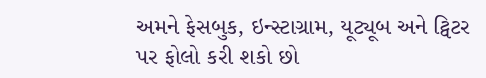અમને ફેસબુક, ઇન્સ્ટાગ્રામ, યૂટ્યૂબ અને ટ્વિટર પર ફોલો કરી શકો છો